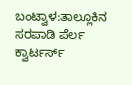ಬಂಟ್ವಾಳ:ತಾಲ್ಲೂಕಿನ ಸರಪಾಡಿ ಪೆರ್ಲ ಕ್ವಾರ್ಟರ್ಸ್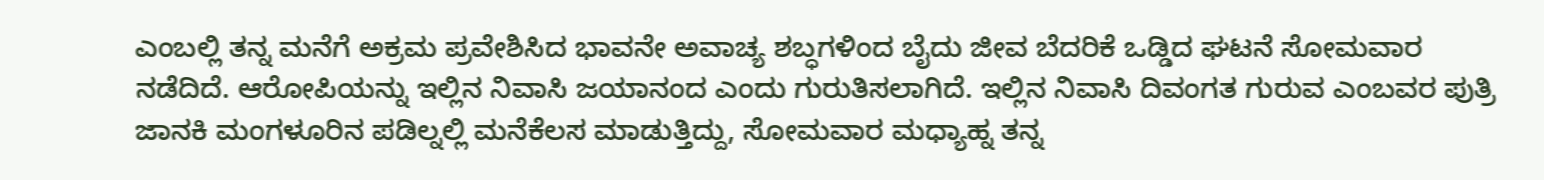ಎಂಬಲ್ಲಿ ತನ್ನ ಮನೆಗೆ ಅಕ್ರಮ ಪ್ರವೇಶಿಸಿದ ಭಾವನೇ ಅವಾಚ್ಯ ಶಬ್ಧಗಳಿಂದ ಬೈದು ಜೀವ ಬೆದರಿಕೆ ಒಡ್ಡಿದ ಘಟನೆ ಸೋಮವಾರ ನಡೆದಿದೆ. ಆರೋಪಿಯನ್ನು ಇಲ್ಲಿನ ನಿವಾಸಿ ಜಯಾನಂದ ಎಂದು ಗುರುತಿಸಲಾಗಿದೆ. ಇಲ್ಲಿನ ನಿವಾಸಿ ದಿವಂಗತ ಗುರುವ ಎಂಬವರ ಪುತ್ರಿ ಜಾನಕಿ ಮಂಗಳೂರಿನ ಪಡಿಲ್ನಲ್ಲಿ ಮನೆಕೆಲಸ ಮಾಡುತ್ತಿದ್ದು, ಸೋಮವಾರ ಮಧ್ಯಾಹ್ನ ತನ್ನ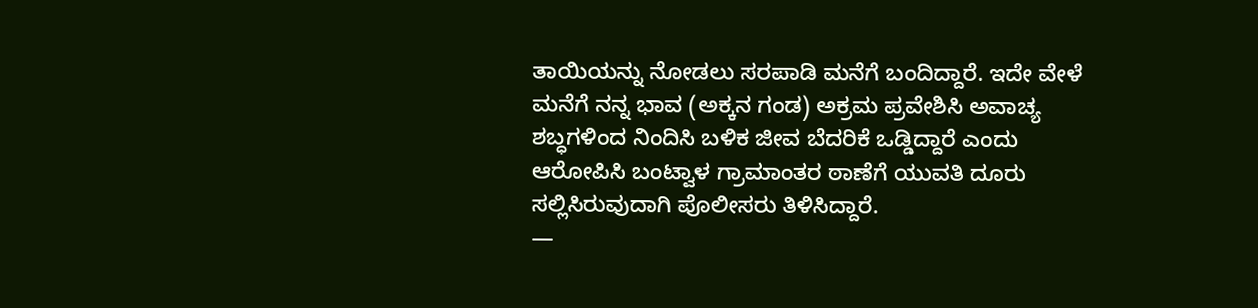ತಾಯಿಯನ್ನು ನೋಡಲು ಸರಪಾಡಿ ಮನೆಗೆ ಬಂದಿದ್ದಾರೆ. ಇದೇ ವೇಳೆ ಮನೆಗೆ ನನ್ನ ಭಾವ (ಅಕ್ಕನ ಗಂಡ) ಅಕ್ರಮ ಪ್ರವೇಶಿಸಿ ಅವಾಚ್ಯ ಶಬ್ಧಗಳಿಂದ ನಿಂದಿಸಿ ಬಳಿಕ ಜೀವ ಬೆದರಿಕೆ ಒಡ್ಡಿದ್ದಾರೆ ಎಂದು ಆರೋಪಿಸಿ ಬಂಟ್ವಾಳ ಗ್ರಾಮಾಂತರ ಠಾಣೆಗೆ ಯುವತಿ ದೂರು ಸಲ್ಲಿಸಿರುವುದಾಗಿ ಪೊಲೀಸರು ತಿಳಿಸಿದ್ದಾರೆ.
—